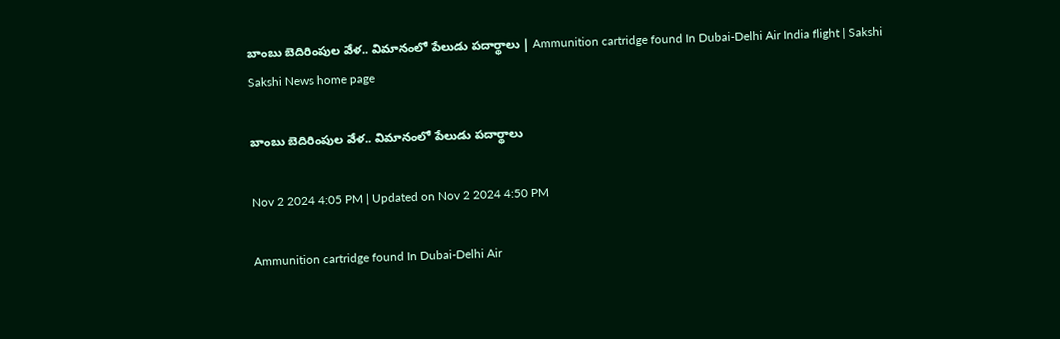బాంబు బెదిరింపుల వేళ.. విమానంలో పేలుడు పదార్థాలు | Ammunition cartridge found In Dubai-Delhi Air India flight | Sakshi
Sakshi News home page

బాంబు బెదిరింపుల వేళ.. విమానంలో పేలుడు పదార్థాలు

Nov 2 2024 4:05 PM | Updated on Nov 2 2024 4:50 PM

Ammunition cartridge found In Dubai-Delhi Air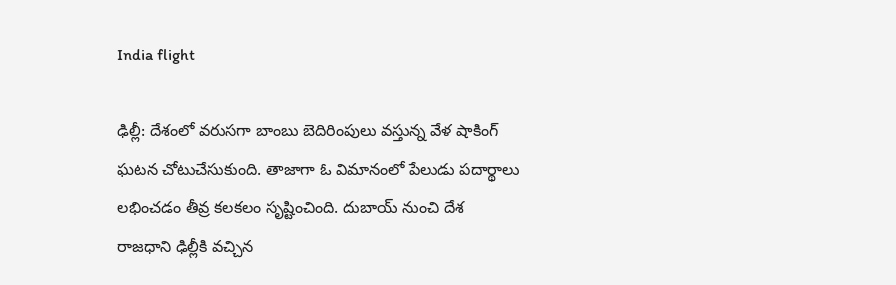India flight

ఢిల్లీ: దేశంలో వరుసగా బాంబు బెదిరింపులు వస్తున్న వేళ షాకింగ్‌ ఘటన చోటుచేసుకుంది. తాజాగా ఓ విమానంలో పేలుడు పదార్థాలు లభించడం తీవ్ర కలకలం సృష్టించింది. దుబాయ్‌ నుంచి దేశ రాజధాని ఢిల్లీకి వచ్చిన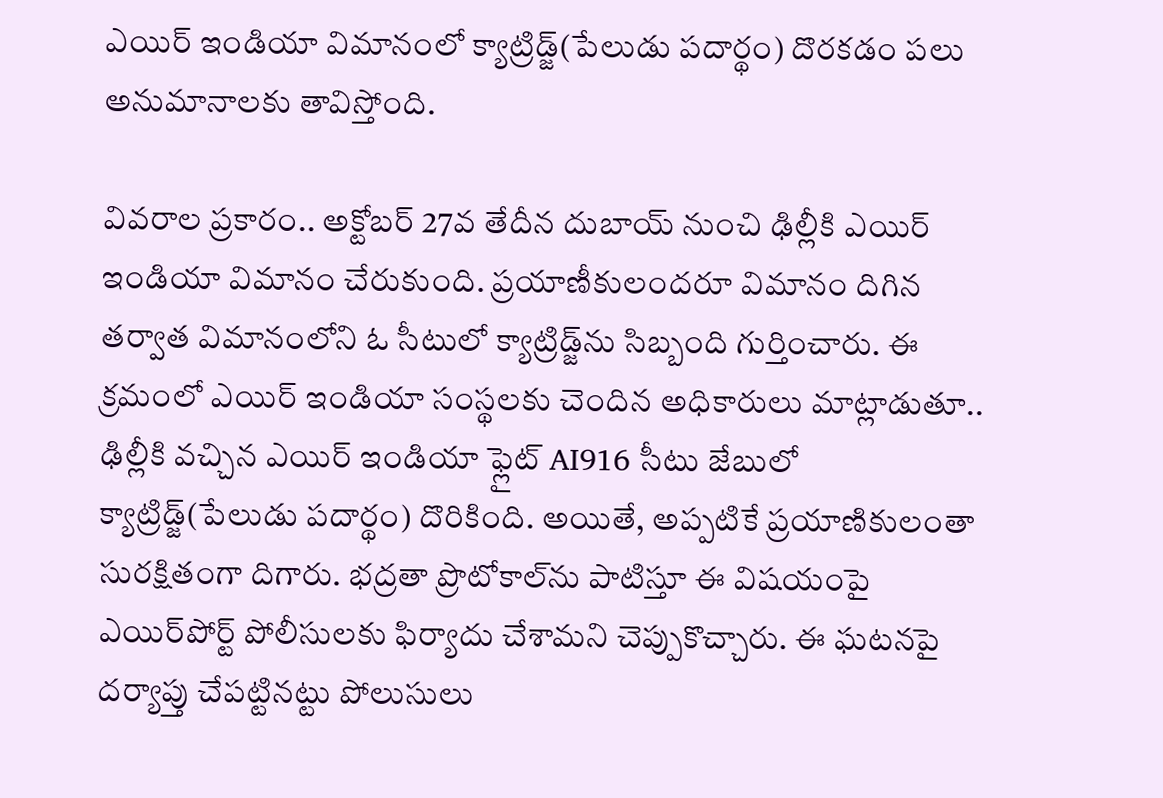ఎయిర్‌ ఇండియా విమానంలో క్యాట్రిడ్జ్‌(పేలుడు పదార్థం) దొరకడం పలు అనుమానాలకు తావిస్తోంది.

వివరాల ప్రకారం.. అక్టోబర్‌ 27వ తేదీన దుబాయ్‌ నుంచి ఢిల్లీకి ఎయిర్‌ ఇండియా విమానం చేరుకుంది. ప్రయాణీకులందరూ విమానం దిగిన తర్వాత విమానంలోని ఓ సీటులో క్యాట్రిడ్జ్‌ను సిబ్బంది గుర్తించారు. ఈ క్రమంలో ఎయిర్‌ ఇండియా సంస్థలకు చెందిన అధికారులు మాట్లాడుతూ.. ఢిల్లీకి వచ్చిన ఎయిర్‌ ఇండియా ఫ్లైట్‌ AI916 సీటు జేబులో క్యాట్రిడ్జ్(పేలుడు పదార్థం) దొరికింది. అయితే, అప్పటికే ప్రయాణికులంతా సురక్షితంగా దిగారు. భద్రతా ప్రొటోకాల్‌ను పాటిస్తూ ఈ విషయంపై ఎయిర్‌పోర్ట్‌ పోలీసులకు ఫిర్యాదు చేశామని చెప్పుకొచ్చారు. ఈ ఘటనపై దర్యాప్తు చేపట్టినట్టు పోలుసులు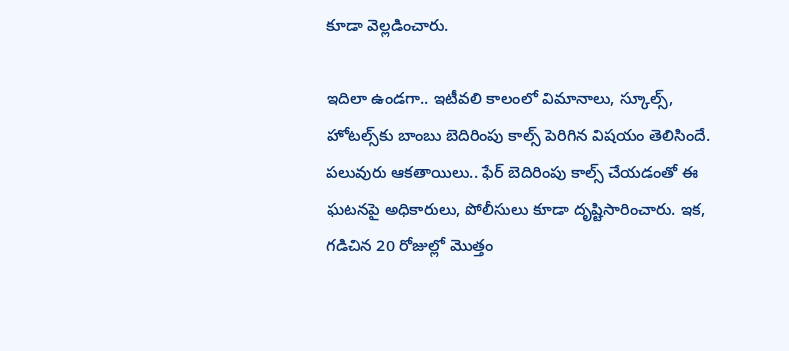కూడా వెల్లడించారు.

ఇదిలా ఉండగా.. ఇటీవలి కాలంలో విమానాలు, స్కూల్స్‌, హోటల్స్‌కు బాంబు బెదిరింపు కాల్స్‌ పెరిగిన విషయం తెలిసిందే. పలువురు ఆకతాయిలు.. ఫేర్‌ బెదిరింపు కాల్స్‌ చేయడంతో ఈ ఘటనపై అధికారులు, పోలీసులు కూడా దృష్టిసారించారు. ఇక, గడిచిన 20 రోజుల్లో మొత్తం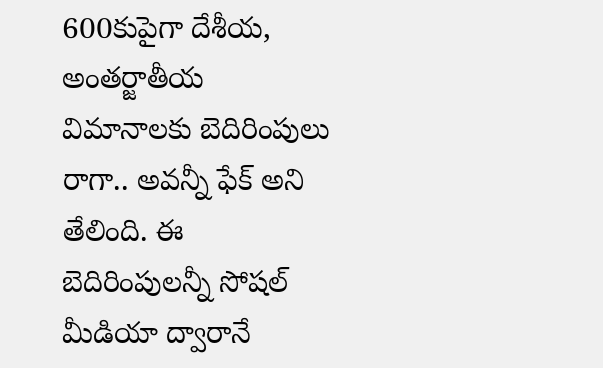600కుపైగా దేశీయ, అంతర్జాతీయ విమానాలకు బెదిరింపులు రాగా.. అవన్నీ ఫేక్‌ అని తేలింది. ఈ బెదిరింపులన్నీ సోషల్‌ మీడియా ద్వారానే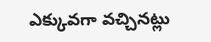ఎక్కువగా వచ్చినట్లు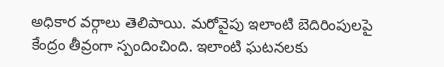అధికార వర్గాలు తెలిపాయి. మరోవైపు ఇలాంటి బెదిరింపులపై కేంద్రం తీవ్రంగా స్పందించింది. ఇలాంటి ఘటనలకు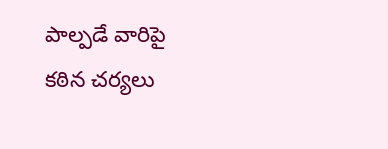పాల్పడే వారిపై కఠిన చర్యలు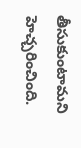తీసుకుంటామని హెచ్చరించింది.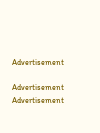Advertisement

Advertisement
Advertisement